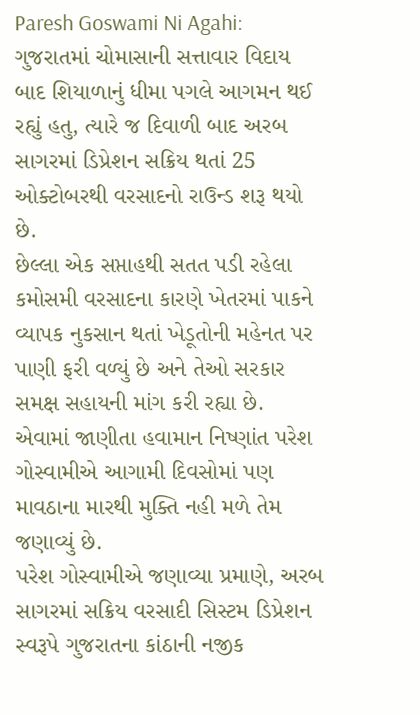Paresh Goswami Ni Agahi: ગુજરાતમાં ચોમાસાની સત્તાવાર વિદાય બાદ શિયાળાનું ધીમા પગલે આગમન થઈ રહ્યું હતુ, ત્યારે જ દિવાળી બાદ અરબ સાગરમાં ડિપ્રેશન સક્રિય થતાં 25 ઓક્ટોબરથી વરસાદનો રાઉન્ડ શરૂ થયો છે.
છેલ્લા એક સપ્તાહથી સતત પડી રહેલા કમોસમી વરસાદના કારણે ખેતરમાં પાકને વ્યાપક નુકસાન થતાં ખેડૂતોની મહેનત પર પાણી ફરી વળ્યું છે અને તેઓ સરકાર સમક્ષ સહાયની માંગ કરી રહ્યા છે. એવામાં જાણીતા હવામાન નિષ્ણાંત પરેશ ગોસ્વામીએ આગામી દિવસોમાં પણ માવઠાના મારથી મુક્તિ નહી મળે તેમ જણાવ્યું છે.
પરેશ ગોસ્વામીએ જણાવ્યા પ્રમાણે, અરબ સાગરમાં સક્રિય વરસાદી સિસ્ટમ ડિપ્રેશન સ્વરૂપે ગુજરાતના કાંઠાની નજીક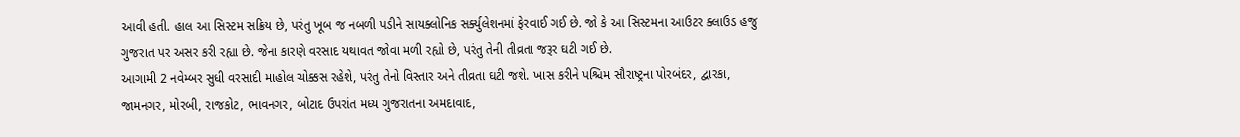આવી હતી. હાલ આ સિસ્ટમ સક્રિય છે, પરંતુ ખૂબ જ નબળી પડીને સાયક્લોનિક સર્ક્યુલેશનમાં ફેરવાઈ ગઈ છે. જો કે આ સિસ્ટમના આઉટર ક્લાઉડ હજુ ગુજરાત પર અસર કરી રહ્યા છે. જેના કારણે વરસાદ યથાવત જોવા મળી રહ્યો છે, પરંતુ તેની તીવ્રતા જરૂર ઘટી ગઈ છે.
આગામી 2 નવેમ્બર સુધી વરસાદી માહોલ ચોક્કસ રહેશે, પરંતુ તેનો વિસ્તાર અને તીવ્રતા ઘટી જશે. ખાસ કરીને પશ્ચિમ સૌરાષ્ટ્રના પોરબંદર, દ્વારકા, જામનગર, મોરબી, રાજકોટ, ભાવનગર, બોટાદ ઉપરાંત મધ્ય ગુજરાતના અમદાવાદ,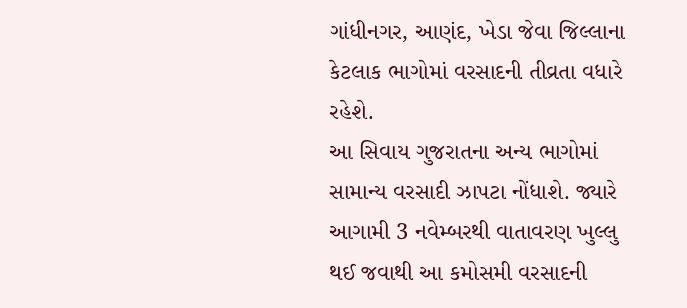ગાંધીનગર, આણંદ, ખેડા જેવા જિલ્લાના કેટલાક ભાગોમાં વરસાદની તીવ્રતા વધારે રહેશે.
આ સિવાય ગુજરાતના અન્ય ભાગોમાં સામાન્ય વરસાદી ઝાપટા નોંધાશે. જ્યારે આગામી 3 નવેમ્બરથી વાતાવરણ ખુલ્લુ થઈ જવાથી આ કમોસમી વરસાદની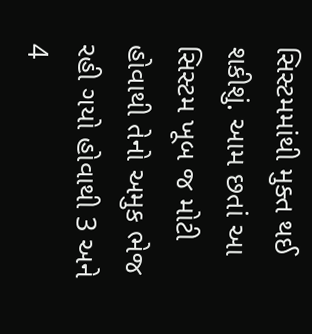સિસ્ટમમાંથી મુક્ત થઈ શકીશું. આમ છતાં આ સિસ્ટમ ખૂબ જ મોટી હોવાથી તેનો અમુક ભેજ રહી ગયો હોવાથી 3 અને 4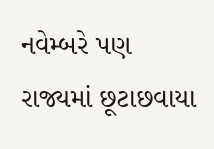નવેમ્બરે પણ રાજ્યમાં છૂટાછવાયા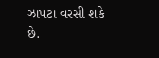ઝાપટા વરસી શકે છે.